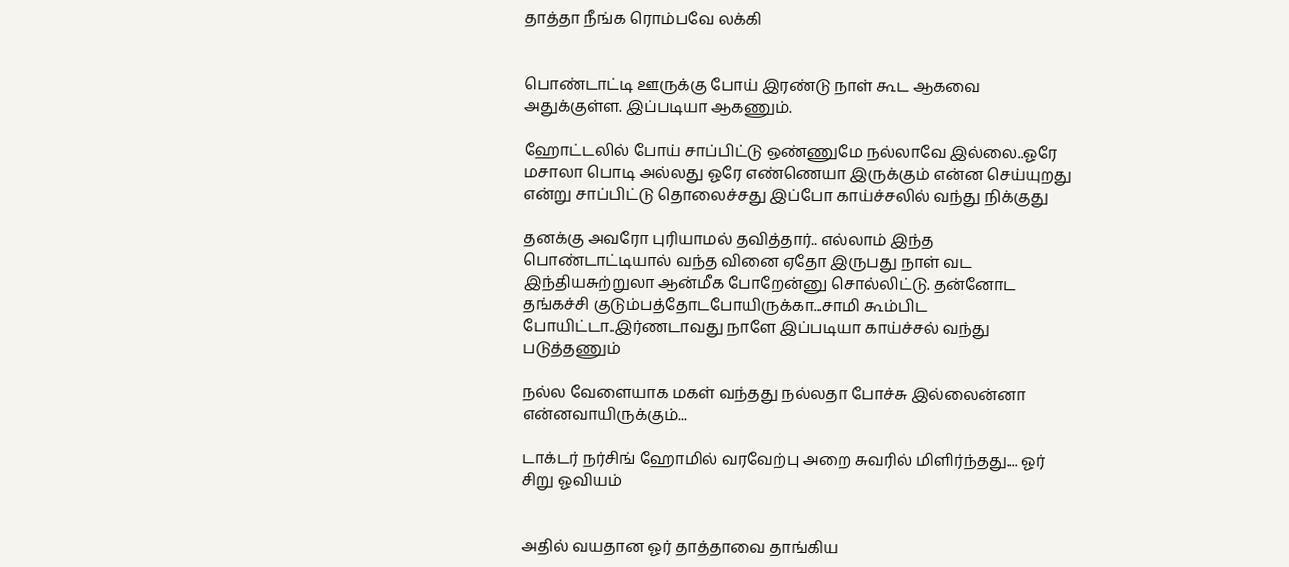தாத்தா நீங்க ரொம்பவே லக்கி


பொண்டாட்டி ஊருக்கு போய் இரண்டு நாள் கூட ஆகவை அதுக்குள்ள. இப்படியா ஆகணும்.

ஹோட்டலில் போய் சாப்பிட்டு ஒண்ணுமே நல்லாவே இல்லை..ஓரே மசாலா பொடி அல்லது ஓரே எண்ணெயா இருக்கும் என்ன செய்யுறது என்று சாப்பிட்டு தொலைச்சது இப்போ காய்ச்சலில் வந்து நிக்குது

தனக்கு அவரோ புரியாமல் தவித்தார்.. எல்லாம் இந்த பொண்டாட்டியால் வந்த வினை ஏதோ இருபது நாள் வட இந்தியசுற்றுலா ஆன்மீக போறேன்னு சொல்லிட்டு. தன்னோட  தங்கச்சி குடும்பத்தோட‌போயிருக்கா...சாமி கூம்பிட போயிட்டா..இர்ணடாவது நாளே இப்படியா காய்ச்சல் வந்து படுத்தணும்

நல்ல வேளையாக மகள் வந்தது நல்லதா போச்சு இல்லைன்னா என்னவாயிருக்கும்...

டாக்டர் நர்சிங் ஹோமில் வரவேற்பு அறை சுவரில் மிளிர்ந்தது.... ஓர் சிறு ஓவியம்


அதில் வயதான ஓர் தாத்தாவை தாங்கிய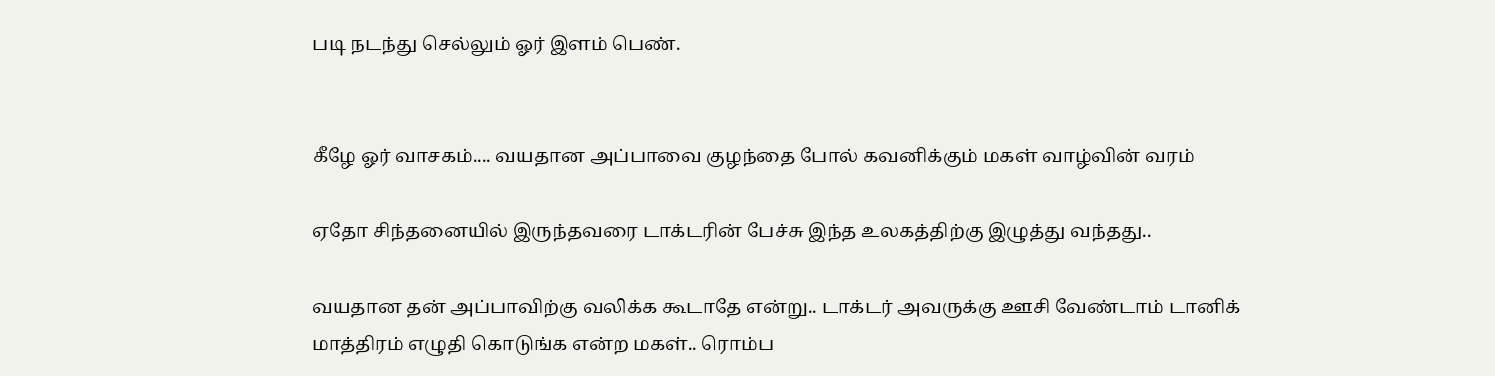படி நடந்து செல்லும் ஓர் இளம் பெண்.


கீழே ஓர் வாசகம்.... வயதான அப்பாவை குழந்தை போல் கவனிக்கும் மகள் வாழ்வின் வரம்

ஏதோ சிந்தனையில் இருந்தவரை டாக்டரின் பேச்சு இந்த உலகத்திற்கு இழுத்து வந்தது..

வயதான தன் அப்பாவிற்கு வலிக்க கூடாதே என்று.. டாக்டர் அவருக்கு ஊசி வேண்டாம் டானிக் மாத்திரம் எழுதி கொடுங்க என்ற மகள்.. ரொம்ப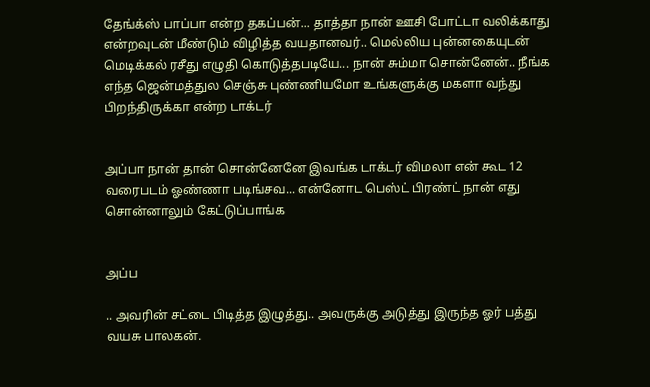தேங்க்ஸ் பாப்பா என்ற தகப்பன்... தாத்தா நான் ஊசி போட்டா வலிக்காது என்றவுடன் மீண்டும் விழித்த வயதானவர்.. மெல்லிய புன்னகையுடன் மெடிக்கல் ரசீது எழுதி கொடுத்தபடியே... நான் சும்மா சொன்னேன்.. நீங்க எந்த ஜென்மத்துல செஞ்சு புண்ணியமோ உங்களுக்கு மகளா வந்து பிறந்திருக்கா என்ற டாக்டர்


அப்பா நான் தான் சொன்னேனே இவங்க டாக்டர் விமலா என் கூட 12 வரைபடம் ஓண்ணா படிங்சவ... என்னோட பெஸ்ட் பிரண்ட் நான் எது சொன்னாலும் கேட்டுப்பாங்க


அப்ப

.. அவரின் சட்டை பிடித்த இழுத்து.. அவருக்கு அடுத்து இருந்த ஓர் பத்து வயசு பாலகன்.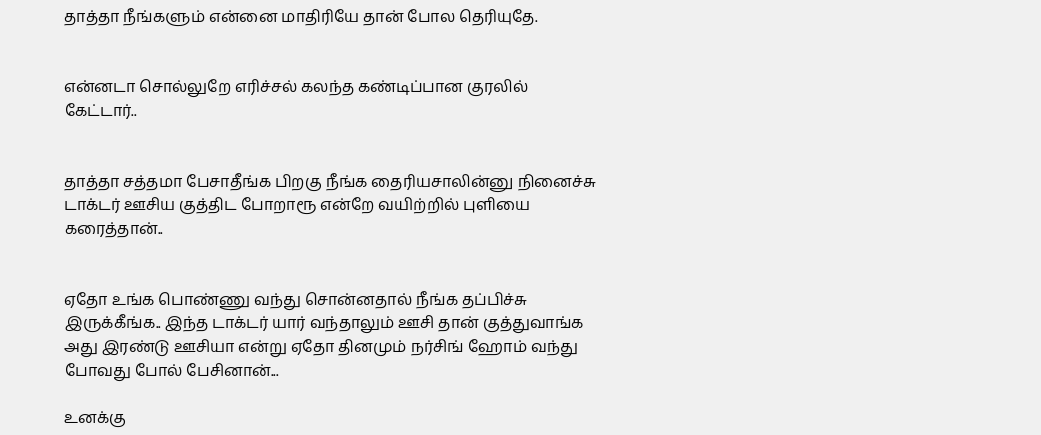தாத்தா நீங்களும் என்னை மாதிரியே தான் போல தெரியுதே.


என்னடா சொல்லுறே எரிச்சல் கலந்த கண்டிப்பான குரலில் கேட்டார்..


தாத்தா சத்தமா பேசாதீங்க பிறகு நீங்க தைரியசாலின்னு நினைச்சு டாக்டர் ஊசிய குத்திட போறாரூ என்றே வயிற்றில் புளியை கரைத்தான்..


ஏதோ உங்க பொண்ணு வந்து சொன்னதால் நீங்க தப்பிச்சு இருக்கீங்க.. இந்த டாக்டர் யார் வந்தாலும் ஊசி தான் குத்துவாங்க அது இரண்டு ஊசியா என்று ஏதோ தினமும் நர்சிங் ஹோம் வந்து போவது போல் பேசினான்...

உனக்கு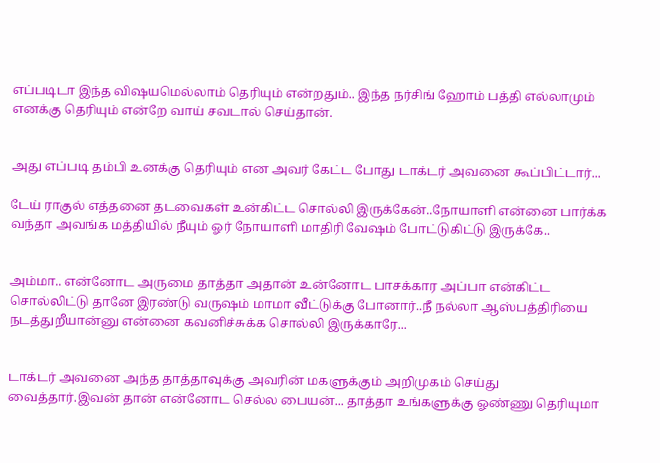எப்படிடா இந்த விஷயமெல்லாம் தெரியும் என்றதும்.. இந்த நர்சிங் ஹோம் பத்தி எல்லாமும் எனக்கு தெரியும் என்றே வாய் சவடால் செய்தான்.


அது எப்படி தம்பி உனக்கு தெரியும் என அவர் கேட்ட போது டாக்டர் அவனை கூப்பிட்டார்...

டேய் ராகுல் எத்தனை தடவைகள் உன்கிட்ட சொல்லி இருக்கேன்..நோயாளி என்னை பார்க்க வந்தா அவங்க மத்தியில் நீயும் ஓர் நோயாளி மாதிரி வேஷம் போட்டுகிட்டு இருக்கே..


அம்மா.. என்னோட அருமை தாத்தா அதான் உன்னோட பாசக்கார அப்பா என்கிட்ட சொல்லிட்டு தானே இரண்டு வருஷம் மாமா வீட்டுக்கு போனார்..நீ நல்லா ஆஸ்பத்திரியை நடத்துறீயான்னு என்னை கவனிச்சுக்க சொல்லி இருக்காரே...


டாக்டர் அவனை அந்த தாத்தாவுக்கு அவரின் மகளுக்கும் அறிமுகம் செய்து வைத்தார்.இவன் தான் என்னோட செல்ல பையன்... தாத்தா உங்களுக்கு ஓண்ணு தெரியுமா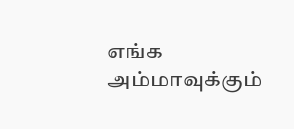எங்க அம்மாவுக்கும்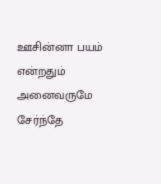ஊசின்னா பயம் என்றதும் அனைவருமே சேர்ந்தே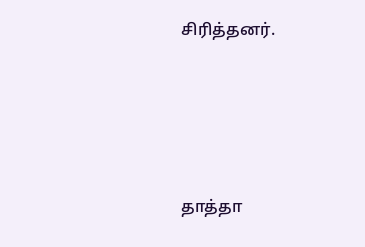சிரித்தனர்.




தாத்தா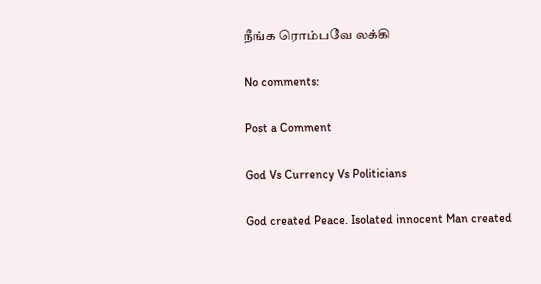நீங்க ரொம்பவே லக்கி

No comments:

Post a Comment

God Vs Currency Vs Politicians

God created Peace. Isolated innocent Man created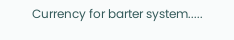Currency for barter system.....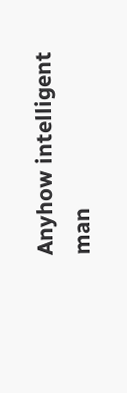Anyhow intelligent man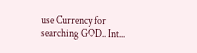use Currency for searching GOD.. Int...